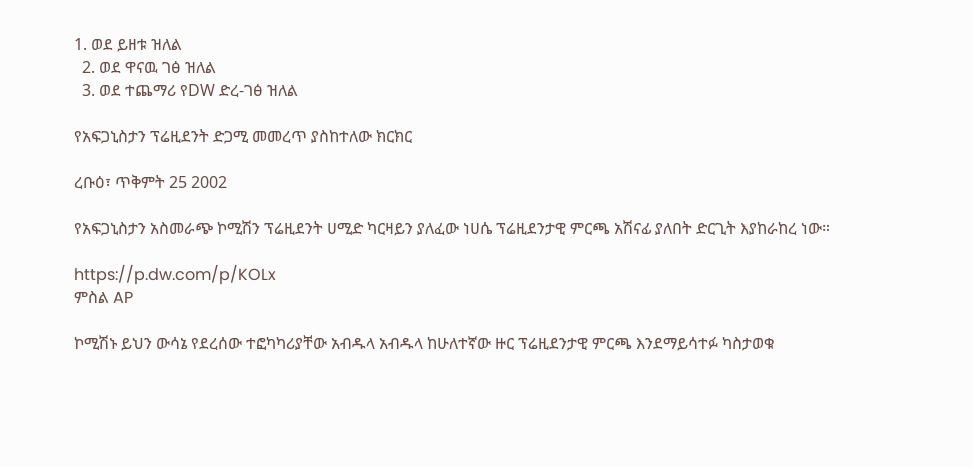1. ወደ ይዘቱ ዝለል
  2. ወደ ዋናዉ ገፅ ዝለል
  3. ወደ ተጨማሪ የDW ድረ-ገፅ ዝለል

የአፍጋኒስታን ፕሬዚደንት ድጋሚ መመረጥ ያስከተለው ክርክር

ረቡዕ፣ ጥቅምት 25 2002

የአፍጋኒስታን አስመራጭ ኮሚሽን ፕሬዚደንት ሀሚድ ካርዛይን ያለፈው ነሀሴ ፕሬዚደንታዊ ምርጫ አሽናፊ ያለበት ድርጊት እያከራከረ ነው።

https://p.dw.com/p/KOLx
ምስል AP

ኮሚሽኑ ይህን ውሳኔ የደረሰው ተፎካካሪያቸው አብዱላ አብዱላ ከሁለተኛው ዙር ፕሬዚደንታዊ ምርጫ እንደማይሳተፉ ካስታወቁ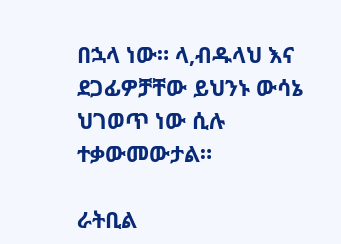በኋላ ነው። ላ,ብዱላህ እና ደጋፊዎቻቸው ይህንኑ ውሳኔ ህገወጥ ነው ሲሉ ተቃውመውታል።

ራትቢል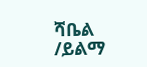ሻቤል /ይልማ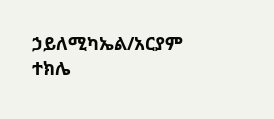ኃይለሚካኤል/አርያም ተክሌ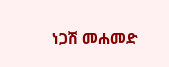ነጋሽ መሐመድ